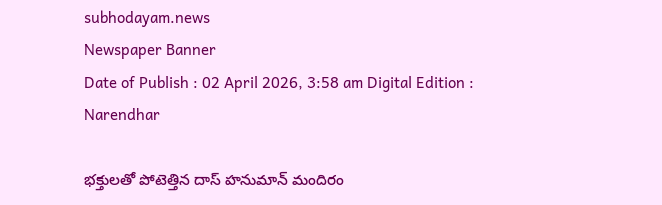subhodayam.news
Newspaper Banner
Date of Publish : 02 April 2026, 3:58 am Digital Edition : Narendhar

భక్తులతో పోటెత్తిన దాస్ హనుమాన్ మందిరం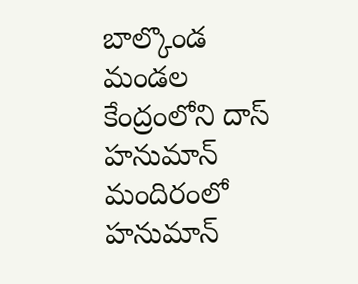బాల్కొండ మండల కేంద్రంలోని దాస్ హనుమాన్ మందిరంలో హనుమాన్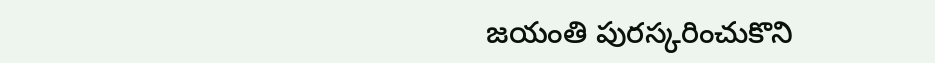జయంతి పురస్కరించుకొని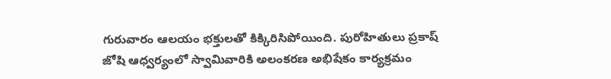గురువారం ఆలయం భక్తులతో కిక్కిరిసిపోయింది. పురోహితులు ప్రకాష్ జోషి ఆధ్వర్యంలో స్వామివారికి అలంకరణ అభిషేకం కార్యక్రమం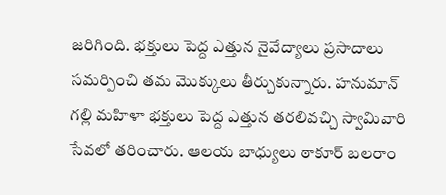జరిగింది. భక్తులు పెద్ద ఎత్తున నైవేద్యాలు ప్రసాదాలు సమర్పించి తమ మొక్కులు తీర్చుకున్నారు. హనుమాన్ గల్లి మహిళా భక్తులు పెద్ద ఎత్తున తరలివచ్చి స్వామివారి సేవలో తరించారు. ఆలయ బాధ్యులు ఠాకూర్ బలరాం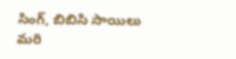సింగ్, బిబిసి సాయిలు మరి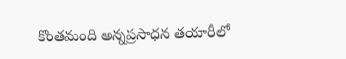కొంతమంది అన్నప్రసాధన తయారీలో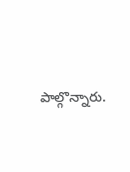పాల్గొన్నారు.